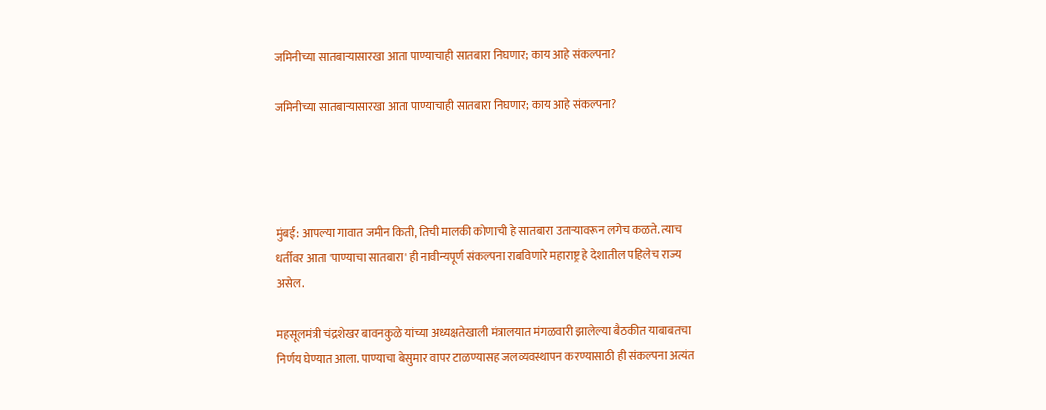जमिनीच्या सातबाऱ्यासारखा आता पाण्याचाही सातबारा निघणार; काय आहे संकल्पना?

जमिनीच्या सातबाऱ्यासारखा आता पाण्याचाही सातबारा निघणार; काय आहे संकल्पना?




मुंबई: आपल्या गावात जमीन किती, तिची मालकी कोणाची हे सातबारा उताऱ्यावरून लगेच कळते. त्याच धर्तीवर आता 'पाण्याचा सातबारा' ही नावीन्यपूर्ण संकल्पना राबविणारे महाराष्ट्र हे देशातील पहिलेच राज्य असेल.

महसूलमंत्री चंद्रशेखर बावनकुळे यांच्या अध्यक्षतेखाली मंत्रालयात मंगळवारी झालेल्या बैठकीत याबाबतचा निर्णय घेण्यात आला. पाण्याचा बेसुमार वापर टाळण्यासह जलव्यवस्थापन करण्यासाठी ही संकल्पना अत्यंत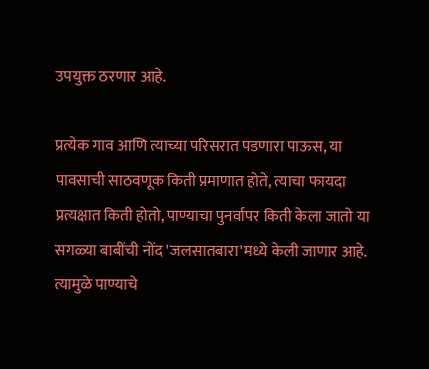उपयुक्त ठरणार आहे.

प्रत्येक गाव आणि त्याच्या परिसरात पडणारा पाऊस, या पावसाची साठवणूक किती प्रमाणात होते, त्याचा फायदा प्रत्यक्षात किती होतो, पाण्याचा पुनर्वापर किती केला जातो या सगळ्या बाबींची नोंद 'जलसातबारा'मध्ये केली जाणार आहे. त्यामुळे पाण्याचे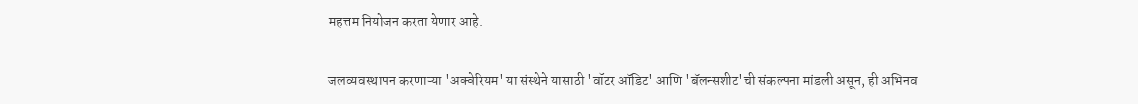महत्तम नियोजन करता येणार आहे.

जलव्यवस्थापन करणाऱ्या 'अक्वेरियम' या संस्थेने यासाठी 'वॉटर ऑडिट' आणि 'बॅलन्सशीट'ची संकल्पना मांडली असून, ही अभिनव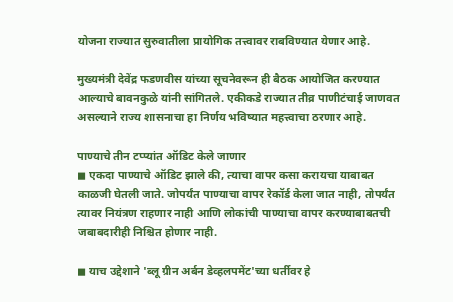योजना राज्यात सुरुवातीला प्रायोगिक तत्त्वावर राबविण्यात येणार आहे.

मुख्यमंत्री देवेंद्र फडणवीस यांच्या सूचनेवरून ही बैठक आयोजित करण्यात आल्याचे बावनकुळे यांनी सांगितले. एकीकडे राज्यात तीव्र पाणीटंचाई जाणवत असल्याने राज्य शासनाचा हा निर्णय भविष्यात महत्त्वाचा ठरणार आहे.

पाण्याचे तीन टप्प्यांत ऑडिट केले जाणार
◼ एकदा पाण्याचे ऑडिट झाले की, त्याचा वापर कसा करायचा याबाबत काळजी घेतली जाते. जोपर्यंत पाण्याचा वापर रेकॉर्ड केला जात नाही, तोपर्यंत त्यावर नियंत्रण राहणार नाही आणि लोकांची पाण्याचा वापर करण्याबाबतची जबाबदारीही निश्चित होणार नाही.

◼ याच उद्देशाने 'ब्लू ग्रीन अर्बन डेव्हलपमेंट'च्या धर्तीवर हे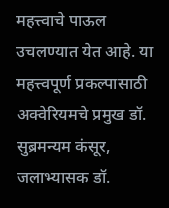महत्त्वाचे पाऊल उचलण्यात येत आहे. या महत्त्वपूर्ण प्रकल्पासाठी अक्वेरियमचे प्रमुख डॉ. सुब्रमन्यम कंसूर, जलाभ्यासक डॉ.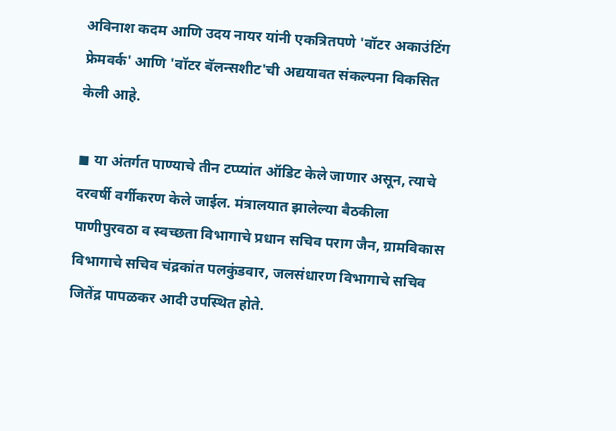अविनाश कदम आणि उदय नायर यांनी एकत्रितपणे 'वॉटर अकाउंटिंग फ्रेमवर्क' आणि 'वॉटर बॅलन्सशीट'ची अद्ययावत संकल्पना विकसित केली आहे.

◼ या अंतर्गत पाण्याचे तीन टप्प्यांत ऑडिट केले जाणार असून, त्याचे दरवर्षी वर्गीकरण केले जाईल. मंत्रालयात झालेल्या बैठकीला पाणीपुरवठा व स्वच्छता विभागाचे प्रधान सचिव पराग जैन, ग्रामविकास विभागाचे सचिव चंद्रकांत पलकुंडवार, जलसंधारण विभागाचे सचिव जितेंद्र पापळकर आदी उपस्थित होते.